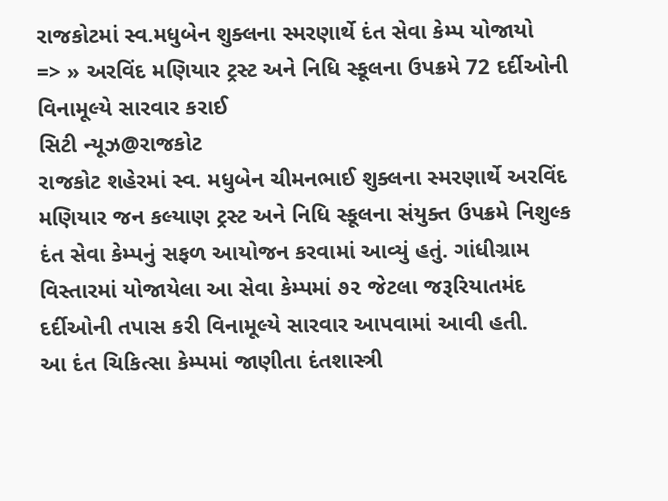રાજકોટમાં સ્વ.મધુબેન શુક્લના સ્મરણાર્થે દંત સેવા કેમ્પ યોજાયો
=> » અરવિંદ મણિયાર ટ્રસ્ટ અને નિધિ સ્કૂલના ઉપક્રમે 72 દર્દીઓની વિનામૂલ્યે સારવાર કરાઈ
સિટી ન્યૂઝ@રાજકોટ
રાજકોટ શહેરમાં સ્વ. મધુબેન ચીમનભાઈ શુક્લના સ્મરણાર્થે અરવિંદ મણિયાર જન કલ્યાણ ટ્રસ્ટ અને નિધિ સ્કૂલના સંયુક્ત ઉપક્રમે નિશુલ્ક દંત સેવા કેમ્પનું સફળ આયોજન કરવામાં આવ્યું હતું. ગાંધીગ્રામ વિસ્તારમાં યોજાયેલા આ સેવા કેમ્પમાં ૭૨ જેટલા જરૂરિયાતમંદ દર્દીઓની તપાસ કરી વિનામૂલ્યે સારવાર આપવામાં આવી હતી.
આ દંત ચિકિત્સા કેમ્પમાં જાણીતા દંતશાસ્ત્રી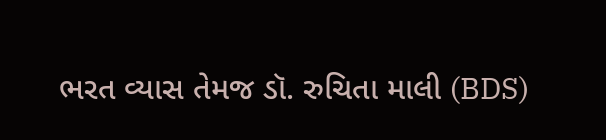ભરત વ્યાસ તેમજ ડૉ. રુચિતા માલી (BDS)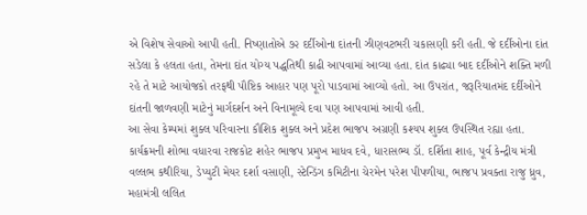એ વિશેષ સેવાઓ આપી હતી. નિષ્ણાતોએ ૭૨ દર્દીઓના દાંતની ઝીણવટભરી ચકાસણી કરી હતી. જે દર્દીઓના દાંત સડેલા કે હલતા હતા, તેમના દાંત યોગ્ય પદ્ધતિથી કાઢી આપવામાં આવ્યા હતા. દાંત કાઢ્યા બાદ દર્દીઓને શક્તિ મળી રહે તે માટે આયોજકો તરફથી પૌષ્ટિક આહાર પણ પૂરો પાડવામાં આવ્યો હતો. આ ઉપરાંત, જરૂરિયાતમંદ દર્દીઓને દાંતની જાળવણી માટેનું માર્ગદર્શન અને વિનામૂલ્યે દવા પણ આપવામાં આવી હતી.
આ સેવા કેમ્પમાં શુક્લ પરિવારના કૌશિક શુક્લ અને પ્રદેશ ભાજપ અગ્રણી કશ્યપ શુક્લ ઉપસ્થિત રહ્યા હતા. કાર્યક્રમની શોભા વધારવા રાજકોટ શહેર ભાજપ પ્રમુખ માધવ દવે, ધારાસભ્ય ડૉ. દર્શિતા શાહ, પૂર્વ કેન્દ્રીય મંત્રી વલ્લભ કથીરિયા, ડેપ્યુટી મેયર દર્શા વસાણી, સ્ટેન્ડિંગ કમિટીના ચેરમેન પરેશ પીપળીયા, ભાજપ પ્રવક્તા રાજુ ધ્રુવ, મહામંત્રી લલિત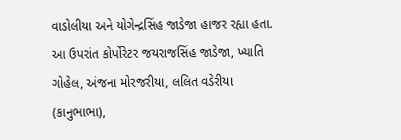વાડોલીયા અને યોગેન્દ્રસિંહ જાડેજા હાજર રહ્યા હતા. આ ઉપરાંત કોર્પોરેટર જયરાજસિંહ જાડેજા, ખ્યાતિ ગોહેલ, અંજના મોરજરીયા, લલિત વડેરીયા (કાનુભાભા),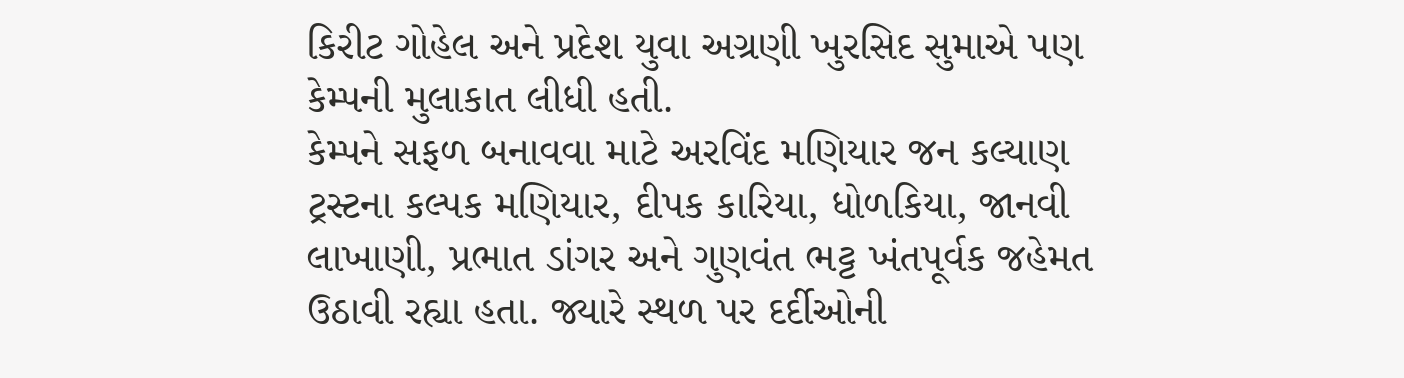કિરીટ ગોહેલ અને પ્રદેશ યુવા અગ્રણી ખુરસિદ સુમાએ પણ કેમ્પની મુલાકાત લીધી હતી.
કેમ્પને સફળ બનાવવા માટે અરવિંદ મણિયાર જન કલ્યાણ ટ્રસ્ટના કલ્પક મણિયાર, દીપક કારિયા, ધોળકિયા, જાનવી લાખાણી, પ્રભાત ડાંગર અને ગુણવંત ભટ્ટ ખંતપૂર્વક જહેમત ઉઠાવી રહ્યા હતા. જ્યારે સ્થળ પર દર્દીઓની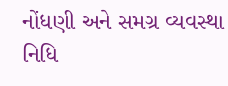નોંધણી અને સમગ્ર વ્યવસ્થા નિધિ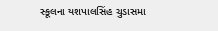સ્કૂલના યશપાલસિંહ ચુડાસમા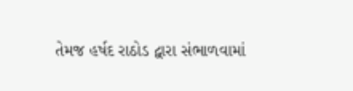તેમજ હર્ષદ રાઠોડ દ્વારા સંભાળવામાં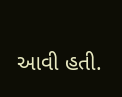આવી હતી.